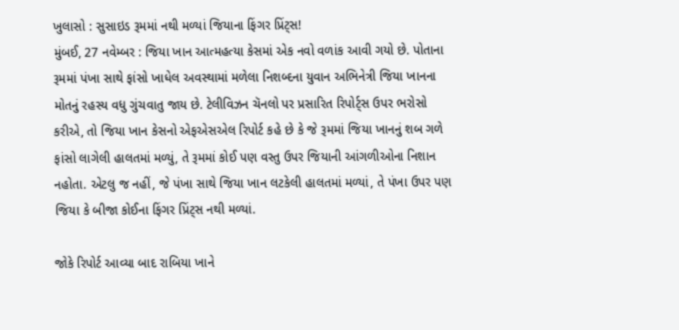ખુલાસો : સુસાઇડ રૂમમાં નથી મળ્યાં જિયાના ફિંગર પ્રિંટ્સ!
મુંબઈ, 27 નવેમ્બર : જિયા ખાન આત્મહત્યા કેસમાં એક નવો વળાંક આવી ગયો છે. પોતાના રૂમમાં પંખા સાથે ફાંસો ખાધેલ અવસ્થામાં મળેલા નિશબ્દના યુવાન અભિનેત્રી જિયા ખાનના મોતનું રહસ્ય વધુ ગુંચવાતુ જાય છે. ટેલીવિઝન ચૅનલો પર પ્રસારિત રિપોર્ટ્સ ઉપર ભરોસો કરીએ, તો જિયા ખાન કેસનો એફએસએલ રિપોર્ટ કહે છે કે જે રૂમમાં જિયા ખાનનું શબ ગળે ફાંસો લાગેલી હાલતમાં મળ્યું, તે રૂમમાં કોઈ પણ વસ્તુ ઉપર જિયાની આંગળીઓના નિશાન નહોતા. એટલુ જ નહીં, જે પંખા સાથે જિયા ખાન લટકેલી હાલતમાં મળ્યાં, તે પંખા ઉપર પણ જિયા કે બીજા કોઈના ફિંગર પ્રિંટ્સ નથી મળ્યાં.

જોકે રિપોર્ટ આવ્યા બાદ રાબિયા ખાને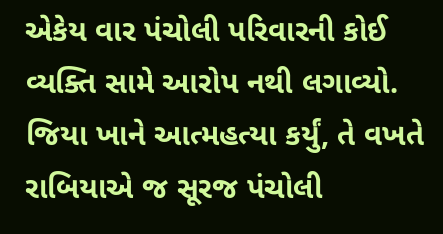એકેય વાર પંચોલી પરિવારની કોઈ વ્યક્તિ સામે આરોપ નથી લગાવ્યો. જિયા ખાને આત્મહત્યા કર્યું, તે વખતે રાબિયાએ જ સૂરજ પંચોલી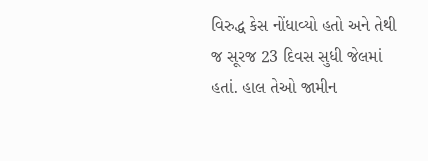વિરુદ્ધ કેસ નોંધાવ્યો હતો અને તેથી જ સૂરજ 23 દિવસ સુધી જેલમાં હતાં. હાલ તેઓ જામીન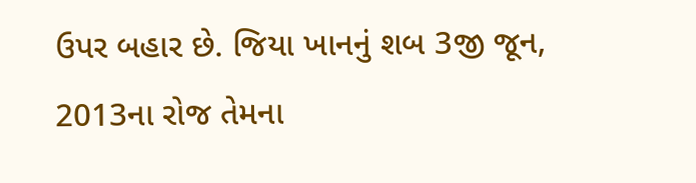ઉપર બહાર છે. જિયા ખાનનું શબ 3જી જૂન, 2013ના રોજ તેમના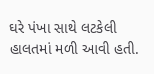ઘરે પંખા સાથે લટકેલી હાલતમાં મળી આવી હતી.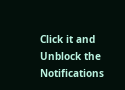Click it and Unblock the Notifications